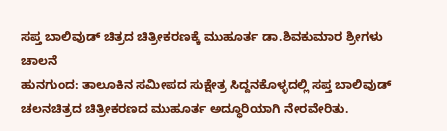ಸಪ್ತ ಬಾಲಿವುಡ್ ಚಿತ್ರದ ಚಿತ್ರೀಕರಣಕ್ಕೆ ಮುಹೂರ್ತ ಡಾ.ಶಿವಕುಮಾರ ಶ್ರೀಗಳು ಚಾಲನೆ
ಹುನಗುಂದ: ತಾಲೂಕಿನ ಸಮೀಪದ ಸುಕ್ಷೇತ್ರ ಸಿದ್ದನಕೊಳ್ಳದಲ್ಲಿ ಸಪ್ತ ಬಾಲಿವುಡ್ ಚಲನಚಿತ್ರದ ಚಿತ್ರೀಕರಣದ ಮುಹೂರ್ತ ಅದ್ಧೂರಿಯಾಗಿ ನೇರವೇರಿತು.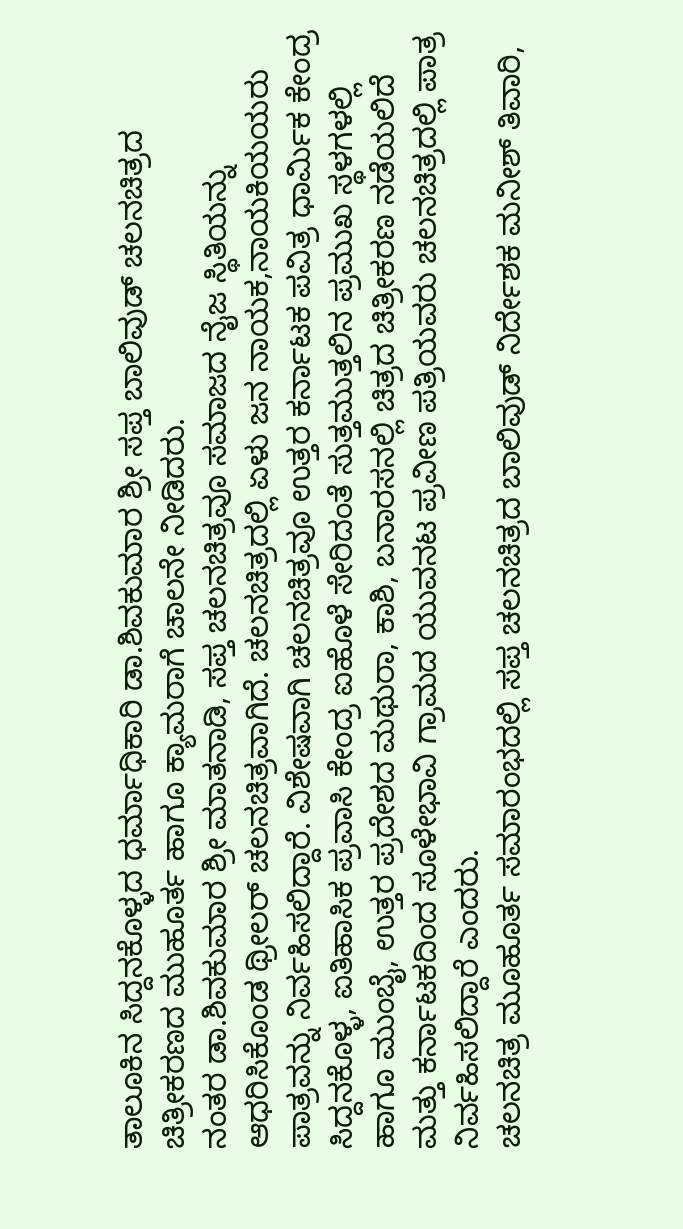ತಾಲೂಕಿನ ಸಿದ್ದನಕೊಳ್ಳದ ಧರ್ಮಾಧಿಕಾರಿ ಡಾ.ಶಿವಕುಮಾರ ಶ್ರೀ ಸಪ್ತ ಬಾಲಿವುಡ್ ಚಲನಚಿತ್ರದ ಚಿತ್ರೀಕರಣದ ಮುಹೂರ್ತ ಹಾಗೂ ಕ್ಯಾಮರಾಗೆ ಚಾಲನೇ ನೀಡಿದರು.
ನಂತರ ಡಾ.ಶಿವಕುಮಾರ ಶ್ರೀ ಮಾತನಾಡಿ, ಸಪ್ತ ಚಲನಚಿತ್ರವೂ ಸಮಾಜದ ನೈಜ ಸ್ಥಿತಿಯನ್ನು ಆಧರಿಸಿಕೊಂಡ ಥ್ರೀಲರ್ ಚಲನಚಿತ್ರವಾಗಿದೆ. ಚಲನಚಿತ್ರದಲ್ಲಿ ಏಳು ಜನ ನಾಯಕ,ನಾಯಕಿಯಯರು ಪಾತ್ರವನ್ನು ನಿರ್ವಹಿಸಲಿದ್ದಾರೆ. ವಿಶೇಷವಾಗಿ ಚಲನಚಿತ್ರವೂ ಉತ್ತರ ಕರ್ನಾಟಕ ಪವಿತ್ರ ಧಾರ್ಮಿಕ ಕೇಂದ್ರ ಸಿದ್ದನಕೊಳ್ಳ, ಐತಿಹಾಸಿಕ ಪ್ರವಾಸಿ ಕೇಂದ್ರ ಐಹೊಳೆ ಸೇರಿದಂತೆ ಸುತ್ತಮುತ್ತಲಿನ ಪ್ರಮುಖ ಸ್ಥಳಗಳಲ್ಲಿ ಹಾಗೂ ಮುಂಬೈ, ಉತ್ತರ ಪ್ರದೇಶದ ಮಥುರಾ, ಕಾಶಿ, ಬನಾರಸನಲ್ಲಿ ಚಿತ್ರದ ಚಿತ್ರೀಕರಣ ನಡೆಯಲಿದೆ ಮತ್ತು ಕರ್ನಾಟಕದಿಂದ ಸೂಳೇಭಾವಿ ಗ್ರಾಮದ ಯುವನಟ ಪ್ರವೀಣ ಪತ್ರಿಯವರು ಚಲನಚಿತ್ರದಲ್ಲಿ ಪಾತ್ರ ನಿರ್ವಹಿಸಲಿದ್ದಾರೆ ಎಂದರು.
ಚಲನಚಿತ್ರ ಮೂಹೂರ್ತ ಸಮಾರಂಭದಲ್ಲಿ ಸಪ್ತ ಚಲನಚಿತ್ರದ ಬಾಲಿವುಡ್ ನಿರ್ದೇಶಕ ಮನೀಶ್ ತಿವಾರಿ,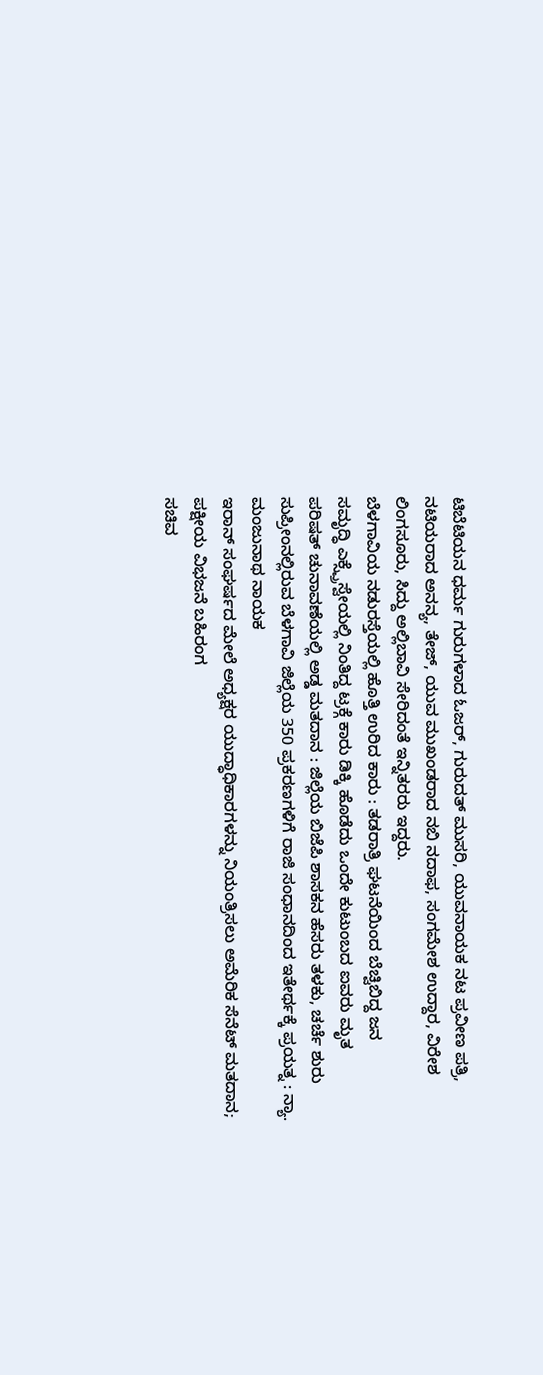ಟಿಬೆಟಿಯನ ಧರ್ಮ ಗುರುಗಳಾದ ಓಜರ್, ಗುರುದತ್ ಮುಸರಿ, ಯುವನಾಯಕ ನಟ ಪ್ರವೀಣ ಪತ್ರಿ, ನಟಿಯರಾದ ಅನನ್ಯ, ತೇಜ್, ಯುವ ಮುಖಂಡರಾದ ನಬಿ ನದಾಫ, ಸಂಗಮೇಶ ಉದ್ದಾರ, ವಿರೇಶ ಲಿಂಗಸೂರು, ಸಿದ್ದು ಅಲ್ಲಿಬಾವಿ ಸೇರಿದಂತೆ ಇನ್ನಿತರರು ಇದ್ದರು.
ಬೆಳಗಾವಿಯ ನಡುರಸ್ತೆಯಲ್ಲಿ ಹೊತ್ತಿ ಉರಿದ ಕಾರು : ತಡರಾತ್ರಿ ಘಟನೆಯಿಂದ ಬೆಚ್ವಿಬಿದ್ದ ಜನ
ಸಮೃದ್ಧಿ ಎಕ್ಸ್ಪ್ರೆಸ್ವೇಯಲ್ಲಿ ನಿಂತಿದ್ದ ಟ್ರಕ್ಗೆ ಕಾರು ಡಿಕ್ಕಿ ಹೊಡೆದು ಒಂದೇ ಕುಟುಂಬದ ಐವರು ಮೃತ
ಪರಿಷತ್ ಚುನಾವಣೆಯಲ್ಲಿ ಅಡ್ಡ ಮತದಾನ : ಜಿಲ್ಲೆಯ ಬಿಜೆಪಿ ಶಾಸಕನ ಹೆಸರು ತಳಕು, ಚರ್ಚೆ ಶುರು
ಸುಪ್ರೀಂನಲ್ಲಿರುವ ಬೆಳಗಾವಿ ಜಿಲ್ಲೆಯ 350 ಪ್ರಕರಣಗಳಿಗೆ ರಾಜಿ ಸಂಧಾನದಿಂದ ಇತೇರ್ಥಕ್ಕೆ ಪ್ರಯತ್ನ : ನ್ಯಾ. ಮಂಜುನಾಥ ನಾಯಕ
ಇರಾನ್ ಸಂಘರ್ಷದ ಮೇಲೆ ಅಧ್ಯಕ್ಷರ ಯುದ್ಧಾಧಿಕಾರಗಳನ್ನು ನಿಯಂತ್ರಿಸಲು ಅಮೆರಿಕ ಸೆನೆಟ್ ಮತದಾನ; ಪಕ್ಷೀಯ ವಿಭಜನೆ ಬಹಿರಂಗ
ಸಚಿವ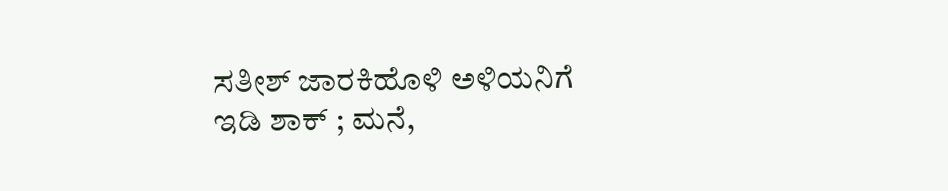ಸತೀಶ್ ಜಾರಕಿಹೊಳಿ ಅಳಿಯನಿಗೆ ಇಡಿ ಶಾಕ್ ; ಮನೆ,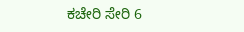ಕಚೇರಿ ಸೇರಿ 6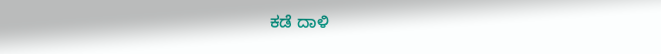ಕಡೆ ದಾಳಿ